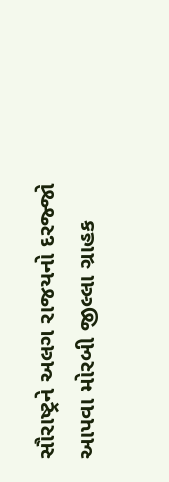સૌરાષ્ટ્રને અલગ રાજયનો દરજ્જો આપવા મોરબી જીલ્લા ગ્રાહક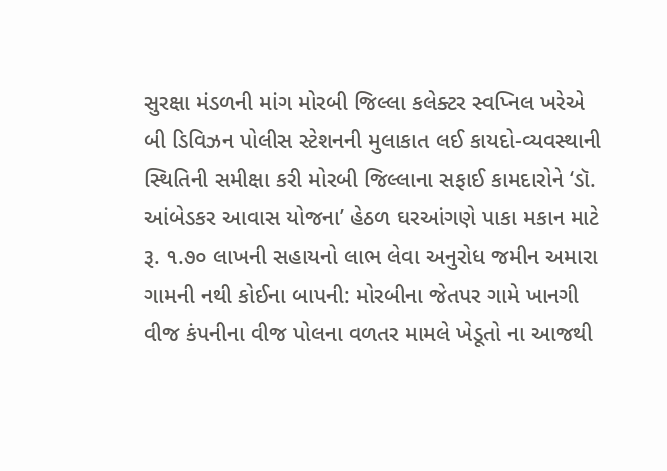સુરક્ષા મંડળની માંગ મોરબી જિલ્લા કલેક્ટર સ્વપ્નિલ ખરેએ બી ડિવિઝન પોલીસ સ્ટેશનની મુલાકાત લઈ કાયદો-વ્યવસ્થાની સ્થિતિની સમીક્ષા કરી મોરબી જિલ્લાના સફાઈ કામદારોને ‘ડૉ. આંબેડકર આવાસ યોજના’ હેઠળ ઘરઆંગણે પાકા મકાન માટે રૂ. ૧.૭૦ લાખની સહાયનો લાભ લેવા અનુરોધ જમીન અમારા ગામની નથી કોઈના બાપની: મોરબીના જેતપર ગામે ખાનગી વીજ કંપનીના વીજ પોલના વળતર મામલે ખેડૂતો ના આજથી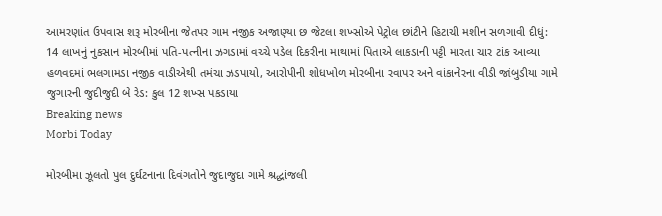આમરણાંત ઉપવાસ શરૂ મોરબીના જેતપર ગામ નજીક અજાણ્યા છ જેટલા શખ્સોએ પેટ્રોલ છાંટીને હિટાચી મશીન સળગાવી દીધું: 14 લાખનું નુકસાન મોરબીમાં પતિ-પત્નીના ઝગડામાં વચ્ચે પડેલ દિકરીના માથામાં પિતાએ લાકડાની પટ્ટી મારતા ચાર ટાંક આવ્યા હળવદમાં ભલગામડા નજીક વાડીએથી તમંચા ઝડપાયો, આરોપીની શોધખોળ મોરબીના રવાપર અને વાંકાનેરના વીડી જાંબુડીયા ગામે જુગારની જુદીજુદી બે રેડ: કુલ 12 શખ્સ પકડાયા
Breaking news
Morbi Today

મોરબીમા ઝૂલતો પુલ દુર્ઘટનાના દિવંગતોને જુદાજુદા ગામે શ્રદ્ધાંજલી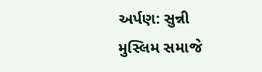અર્પણ: સુન્ની મુસ્લિમ સમાજે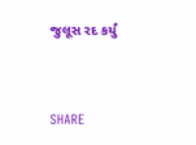જુલૂસ રદ કર્યું


SHARE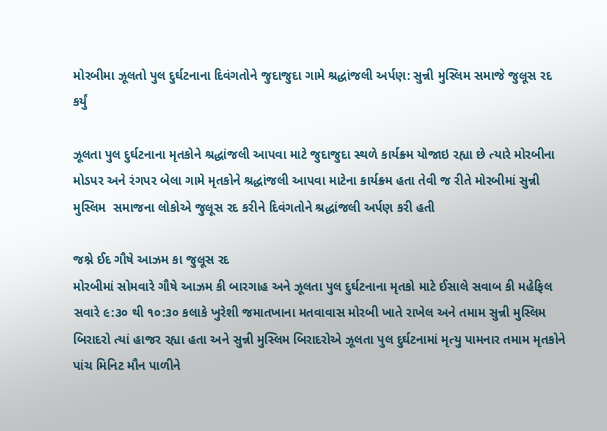મોરબીમા ઝૂલતો પુલ દુર્ઘટનાના દિવંગતોને જુદાજુદા ગામે શ્રદ્ધાંજલી અર્પણ: સુન્ની મુસ્લિમ સમાજે જુલૂસ રદ કર્યું

ઝૂલતા પુલ દુર્ઘટનાના મૃતકોને શ્રદ્ધાંજલી આપવા માટે જુદાજુદા સ્થળે કાર્યક્ર્મ યોજાઇ રહ્યા છે ત્યારે મોરબીના મોડપર અને રંગપર બેલા ગામે મૃતકોને શ્રદ્ધાંજલી આપવા માટેના કાર્યક્ર્મ હતા તેવી જ રીતે મોરબીમાં સુન્ની મુસ્લિમ  સમાજના લોકોએ જુલૂસ રદ કરીને દિવંગતોને શ્રદ્ધાંજલી અર્પણ કરી હતી

જશ્ને ઈદ ગૌષે આઝમ કા જુલૂસ રદ
મોરબીમાં સોમવારે ગૌષે આઝમ કી બારગાહ અને ઝૂલતા પુલ દુર્ઘટનાના મૃતકો માટે ઈસાલે સવાબ કી મહેફિલ સવારે ૯:૩૦ થી ૧૦:૩૦ કલાકે ખુરેશી જમાતખાના મતવાવાસ મોરબી ખાતે રાખેલ અને તમામ સુન્ની મુસ્લિમ બિરાદરો ત્યાં હાજર રહ્યા હતા અને સુન્ની મુસ્લિમ બિરાદરોએ ઝૂલતા પુલ દુર્ઘટનામાં મૃત્યુ પામનાર તમામ મૃતકોને પાંચ મિનિટ મૌન પાળીને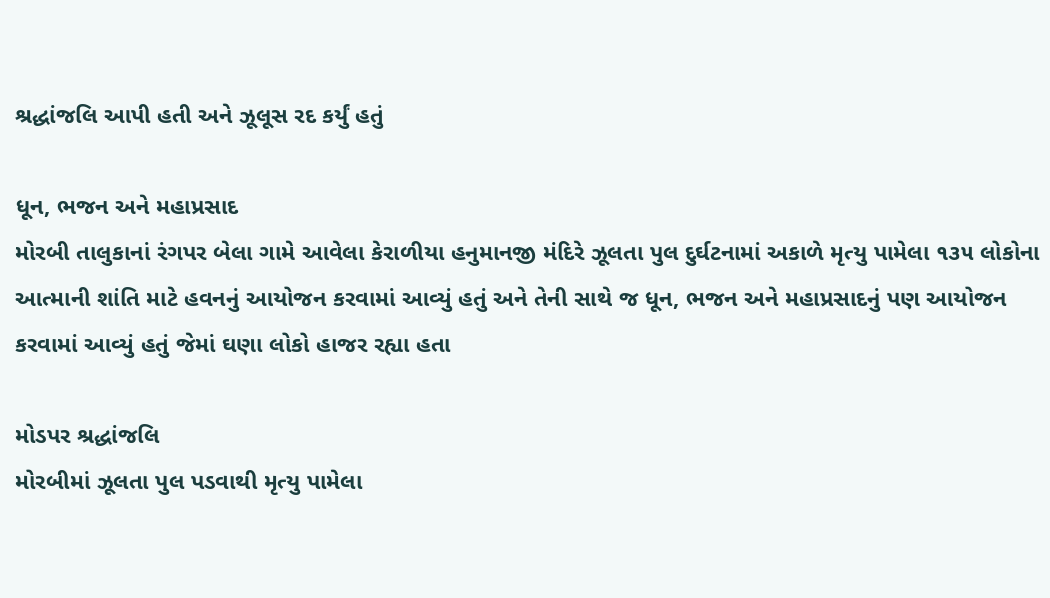શ્રદ્ધાંજલિ આપી હતી અને ઝૂલૂસ રદ કર્યું હતું

ધૂન, ભજન અને મહાપ્રસાદ
મોરબી તાલુકાનાં રંગપર બેલા ગામે આવેલા કેરાળીયા હનુમાનજી મંદિરે ઝૂલતા પુલ દુર્ઘટનામાં અકાળે મૃત્યુ પામેલા ૧૩૫ લોકોના આત્માની શાંતિ માટે હવનનું આયોજન કરવામાં આવ્યું હતું અને તેની સાથે જ ધૂન, ભજન અને મહાપ્રસાદનું પણ આયોજન કરવામાં આવ્યું હતું જેમાં ઘણા લોકો હાજર રહ્યા હતા

મોડપર શ્રદ્ધાંજલિ
મોરબીમાં ઝૂલતા પુલ પડવાથી મૃત્યુ પામેલા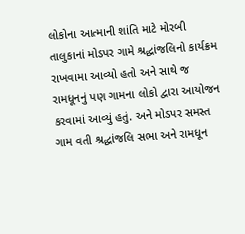લોકોના આત્માની શાંતિ માટે મોરબી તાલુકાનાં મોડપર ગામે શ્રદ્ધાંજલિનો કાર્યક્રમ રાખવામા આવ્યો હતો અને સાથે જ રામધૂનનું પણ ગામના લોકો દ્વારા આયોજન કરવામાં આવ્યું હતું. અને મોડપર સમસ્ત ગામ વતી શ્રદ્ધાંજલિ સભા અને રામધૂન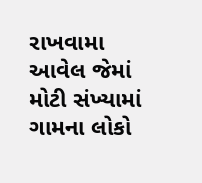રાખવામા આવેલ જેમાં મોટી સંખ્યામાં ગામના લોકો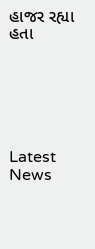હાજર રહ્યા હતા






Latest News